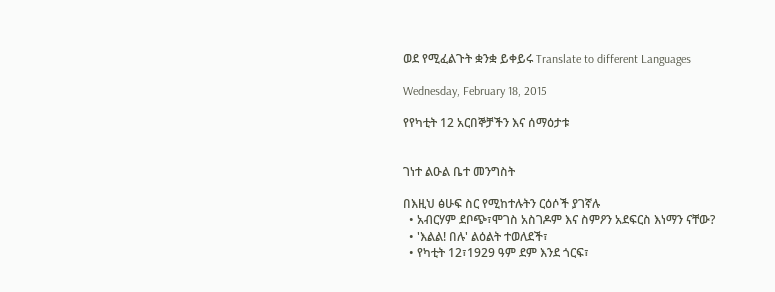ወደ የሚፈልጉት ቋንቋ ይቀይሩ Translate to different Languages

Wednesday, February 18, 2015

የየካቲት 12 አርበኞቻችን እና ሰማዕታቱ


ገነተ ልዑል ቤተ መንግስት

በእዚህ ፅሁፍ ስር የሚከተሉትን ርዕሶች ያገኛሉ
  • አብርሃም ደቦጭ፣ሞገስ አስገዶም እና ስምዖን አደፍርስ እነማን ናቸው?
  • 'እልል! በሉ' ልዕልት ተወለደች፣
  • የካቲት 12፣1929 ዓም ደም እንደ ጎርፍ፣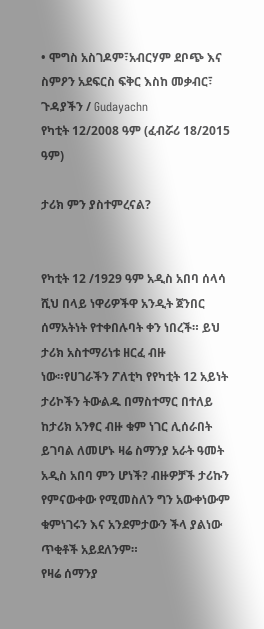• ሞግስ አስገዶም፣አብርሃም ደቦጭ እና ስምዖን አደፍርስ ፍቅር እስከ መቃብር፣
ጉዳያችን / Gudayachn
የካቲት 12/2008 ዓም (ፈብሯሪ 18/2015 ዓም)

ታሪክ ምን ያስተምረናል?


የካቲት 12 /1929 ዓም አዲስ አበባ ሰላሳ ሺህ በላይ ነዋሪዎችዋ አንዲት ጀንበር ሰማአትነት የተቀበሉባት ቀን ነበረች። ይህ ታሪክ አስተማሪነቱ ዘርፈ ብዙ ነው።የሀገራችን ፖለቲካ የየካቲት 12 አይነት ታሪኮችን ትውልዱ በማስተማር በተለይ ከታሪክ አንፃር ብዙ ቁም ነገር ሊሰራበት ይገባል ለመሆኑ ዛሬ ስማንያ አራት ዓመት አዲስ አበባ ምን ሆነች? ብዙዎቻች ታሪኩን የምናውቀው የሚመስለን ግን አውቀነውም ቁምነገሩን እና አንደምታውን ችላ ያልነው ጥቂቶች አይደለንም።
የዛሬ ሰማንያ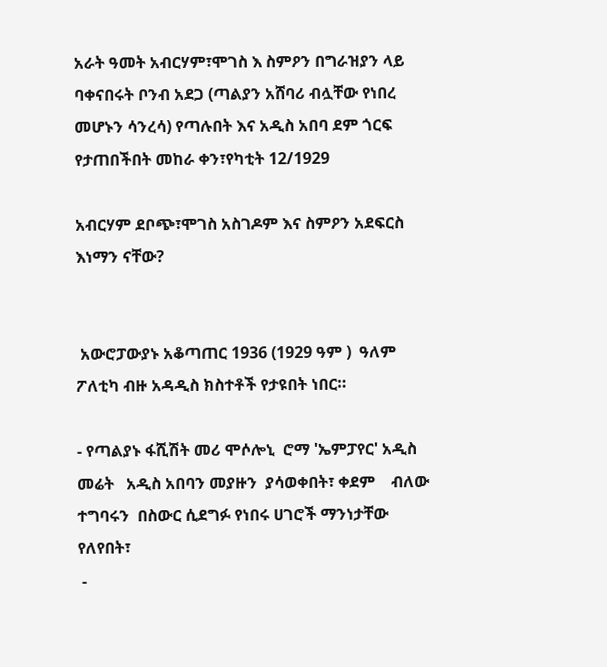አራት ዓመት አብርሃም፣ሞገስ እ ስምዖን በግራዝያን ላይ ባቀናበሩት ቦንብ አደጋ (ጣልያን አሸባሪ ብሏቸው የነበረ መሆኑን ሳንረሳ) የጣሉበት እና አዲስ አበባ ደም ጎርፍ የታጠበችበት መከራ ቀን፣የካቲት 12/1929

አብርሃም ደቦጭ፣ሞገስ አስገዶም እና ስምዖን አደፍርስ እነማን ናቸው?


 አውሮፓውያኑ አቆጣጠር 1936 (1929 ዓም )  ዓለም ፖለቲካ ብዙ አዳዲስ ክስተቶች የታዩበት ነበር።

- የጣልያኑ ፋሺሽት መሪ ሞሶሎኒ  ሮማ 'ኤምፓየር' አዲስ መሬት   አዲስ አበባን መያዙን  ያሳወቀበት፣ ቀደም    ብለው ተግባሩን  በስውር ሲደግፉ የነበሩ ሀገሮች ማንነታቸው የለየበት፣
 -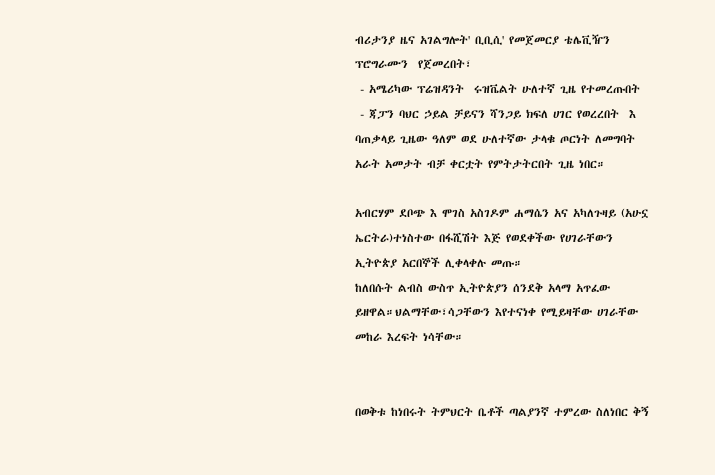ብሪታንያ ዜና አገልግሎት' ቢቢሲ' የመጀመርያ ቴሌቪዥን ፕሮግራሙን  የጀመረበት፣
 - አሜሪካው ፕሬዝዳንት  ሩዝቬልት ሁለተኛ ጊዜ የተመረጡበት
 - ጃፓን ባህር ኃይል ቻይናን ሻንጋይ ክፍለ ሀገር የወረረበት  እ ባጠቃላይ ጊዜው ዓለም ወደ ሁለተኛው ታላቁ ጦርነት ለመግባት አራት አመታት ብቻ ቀርቷት የምትታትርበት ጊዜ ነበር።

አብርሃም ደቦጭ እ ሞገስ አስገዶም ሐማሴን አና አካለጉዛይ (አሁኗ ኤርትራ)ተነስተው በፋሺሽት እጅ የወደቀችው የሀገራቸውን ኢትዮጵያ አርበኞች ሊቀላቀሉ መጡ።
ከለበሱት ልብስ ውስጥ ኢትዮጵያን ሰንደቅ አላማ አጥፈው ይዘዋል።ህልማቸው፣ሳጋቸውን እየተናነቀ የሚይዛቸው ሀገራቸው መከራ እረፍት ነሳቸው።


በወቅቱ ከነበሩት ትምህርት ቤቶች ጣልያንኛ ተምረው ስለነበር ቅኝ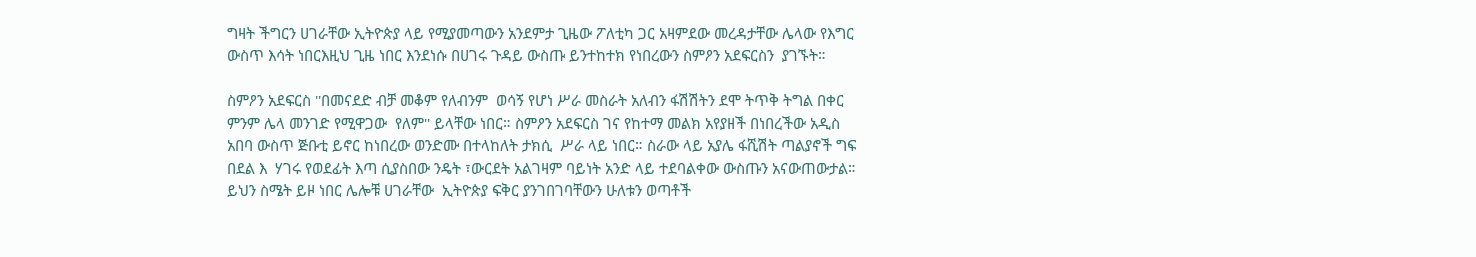ግዛት ችግርን ሀገራቸው ኢትዮጵያ ላይ የሚያመጣውን አንደምታ ጊዜው ፖለቲካ ጋር አዛምደው መረዳታቸው ሌላው የእግር ውስጥ እሳት ነበርእዚህ ጊዜ ነበር እንደነሱ በሀገሩ ጉዳይ ውስጡ ይንተከተክ የነበረውን ስምዖን አደፍርስን  ያገኙት።

ስምዖን አደፍርስ ''በመናደድ ብቻ መቆም የለብንም  ወሳኝ የሆነ ሥራ መስራት አለብን ፋሽሽትን ደሞ ትጥቅ ትግል በቀር ምንም ሌላ መንገድ የሚዋጋው  የለም'' ይላቸው ነበር። ስምዖን አደፍርስ ገና የከተማ መልክ አየያዘች በነበረችው አዲስ አበባ ውስጥ ጅቡቲ ይኖር ከነበረው ወንድሙ በተላከለት ታክሲ  ሥራ ላይ ነበር። ስራው ላይ አያሌ ፋሺሽት ጣልያኖች ግፍ በደል እ  ሃገሩ የወደፊት እጣ ሲያስበው ንዴት ፣ውርደት አልገዛም ባይነት አንድ ላይ ተደባልቀው ውስጡን አናውጠውታል። ይህን ስሜት ይዞ ነበር ሌሎቹ ሀገራቸው  ኢትዮጵያ ፍቅር ያንገበገባቸውን ሁለቱን ወጣቶች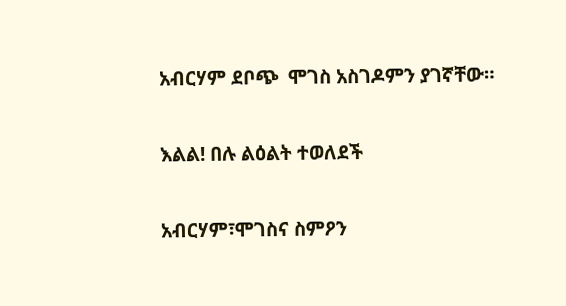አብርሃም ደቦጭ  ሞገስ አስገዶምን ያገኛቸው።

እልል! በሉ ልዕልት ተወለደች

አብርሃም፣ሞገስና ስምዖን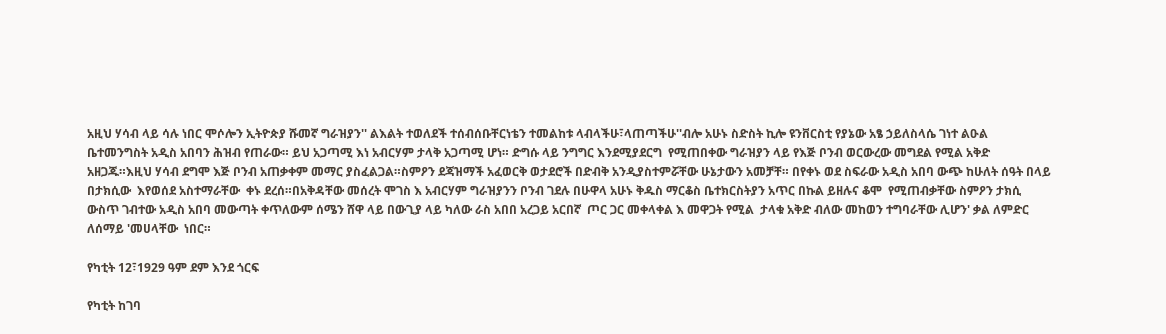አዚህ ሃሳብ ላይ ሳሉ ነበር ሞሶሎን ኢትዮጵያ ሹመኛ ግራዝያን'' ልእልት ተወለደች ተሰብሰቡቸርነቴን ተመልከቱ ላብላችሁ፣ላጠጣችሁ''ብሎ አሁኑ ስድስት ኪሎ ዩንቨርስቲ የያኔው አፄ ኃይለስላሴ ገነተ ልዑል ቤተመንግስት አዲስ አበባን ሕዝብ የጠራው። ይህ አጋጣሚ እነ አብርሃም ታላቅ አጋጣሚ ሆነ። ድግሱ ላይ ንግግር እንደሚያደርግ  የሚጠበቀው ግራዝያን ላይ የእጅ ቦንብ ወርውረው መግደል የሚል አቅድ አዘጋጁ።እዚህ ሃሳብ ደግሞ እጅ ቦንብ አጠቃቀም መማር ያስፈልጋል።ስምዖን ደጃዝማች አፈወርቅ ወታደሮች በድብቅ አንዲያስተምሯቸው ሁኔታውን አመቻቸ። በየቀኑ ወደ ስፍራው አዲስ አበባ ውጭ ከሁለት ሰዓት በላይ በታክሲው  እየወሰደ አስተማራቸው  ቀኑ ደረሰ።በአቅዳቸው መሰረት ሞገስ እ አብርሃም ግራዝያንን ቦንብ ገደሉ በሁዋላ አሁኑ ቅዱስ ማርቆስ ቤተክርስትያን አጥር በኩል ይዘሉና ቆሞ  የሚጠብቃቸው ስምዖን ታክሲ ውስጥ ገብተው አዲስ አበባ መውጣት ቀጥለውም ሰሜን ሸዋ ላይ በውጊያ ላይ ካለው ራስ አበበ አረጋይ አርበኛ  ጦር ጋር መቀላቀል እ መዋጋት የሚል  ታላቁ አቅድ ብለው መከወን ተግባራቸው ሊሆን' ቃል ለምድር ለሰማይ 'መሀላቸው  ነበር።

የካቲት 12፣1929 ዓም ደም እንደ ጎርፍ

የካቲት ከገባ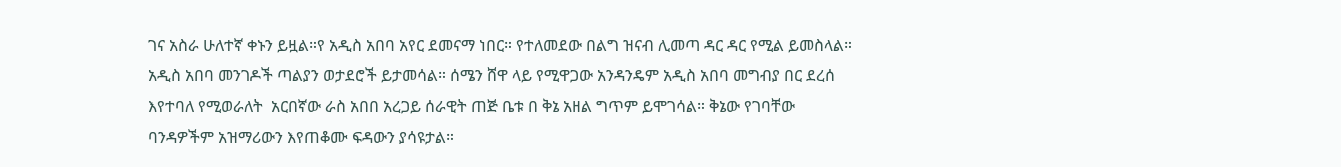ገና አስራ ሁለተኛ ቀኑን ይዟል።የ አዲስ አበባ አየር ደመናማ ነበር። የተለመደው በልግ ዝናብ ሊመጣ ዳር ዳር የሚል ይመስላል። አዲስ አበባ መንገዶች ጣልያን ወታደሮች ይታመሳል። ሰሜን ሸዋ ላይ የሚዋጋው አንዳንዴም አዲስ አበባ መግብያ በር ደረሰ እየተባለ የሚወራለት  አርበኛው ራስ አበበ አረጋይ ሰራዊት ጠጅ ቤቱ በ ቅኔ አዘል ግጥም ይሞገሳል። ቅኔው የገባቸው ባንዳዎችም አዝማሪውን እየጠቆሙ ፍዳውን ያሳዩታል።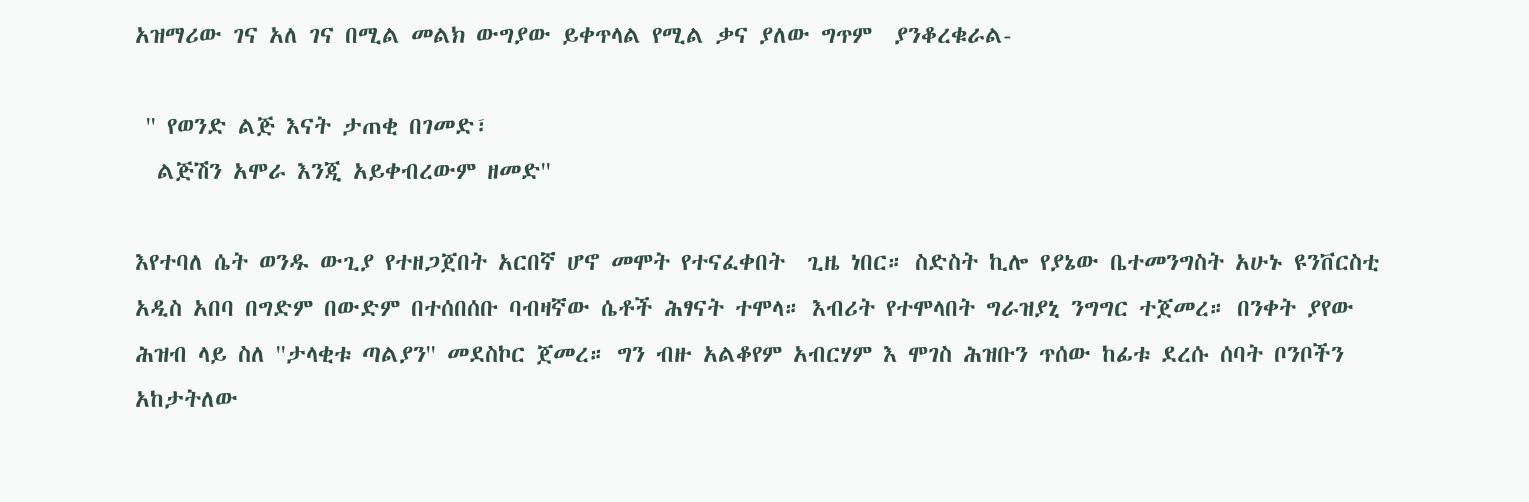አዝማሪው ገና አለ ገና በሚል መልክ ውግያው ይቀጥላል የሚል ቃና ያለው ግጥም  ያንቆረቁራል-

 '' የወንድ ልጅ እናት ታጠቂ በገመድ፣
  ልጅሽን አሞራ እንጂ አይቀብረውም ዘመድ''

እየተባለ ሴት ወንዱ ውጊያ የተዘጋጀበት አርበኛ ሆኖ መሞት የተናፈቀበት  ጊዜ ነበር። ስድስት ኪሎ የያኔው ቤተመንግስት አሁኑ ዩንቨርስቲ አዲስ አበባ በግድም በውድም በተሰበሰቡ ባብዛኛው ሴቶች ሕፃናት ተሞላ። እብሪት የተሞላበት ግራዝያኒ ንግግር ተጀመረ። በንቀት ያየው ሕዝብ ላይ ስለ ''ታላቂቱ ጣልያን'' መደስኮር ጀመረ። ግን ብዙ አልቆየም አብርሃም እ ሞገስ ሕዝቡን ጥሰው ከፊቱ ደረሱ ሰባት ቦንቦችን አከታትለው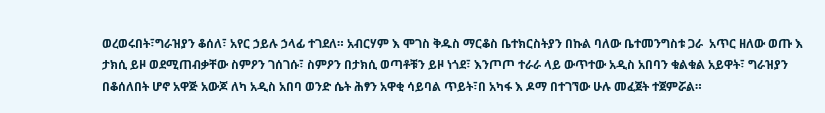ወረወሩበት፣ግራዝያን ቆሰለ፣ አየር ኃይሉ ኃላፊ ተገደለ። አብርሃም እ ሞገስ ቅዱስ ማርቆስ ቤተክርስትያን በኩል ባለው ቤተመንግስቱ ጋራ  አጥር ዘለው ወጡ እ ታክሲ ይዞ ወደሚጠብቃቸው ስምዖን ገሰገሱ፣ ስምዖን በታክሲ ወጣቶቹን ይዞ ነጎደ፣ እንጦጦ ተራራ ላይ ውጥተው አዲስ አበባን ቁልቁል አይዋት፣ ግራዝያን በቆሰለበት ሆኖ አዋጅ አውጆ ለካ አዲስ አበባ ወንድ ሴት ሕፃን አዋቂ ሳይባል ጥይት፣በ አካፋ እ ዶማ በተገኘው ሁሉ መፈጀት ተጀምሯል።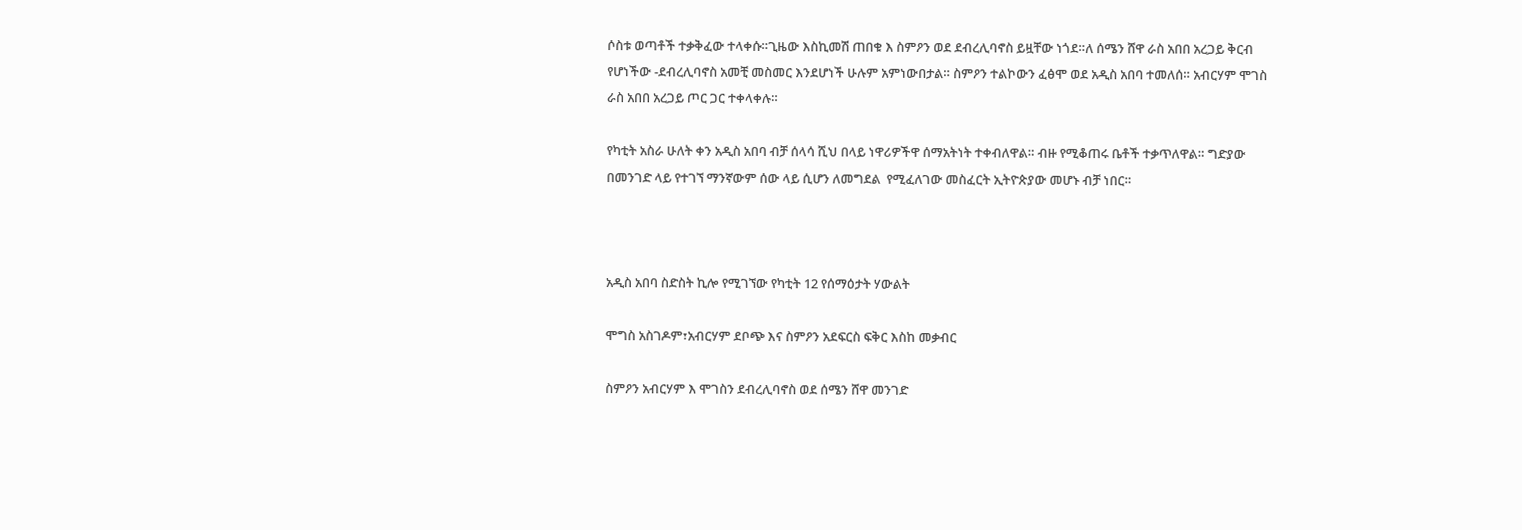ሶስቱ ወጣቶች ተቃቅፈው ተላቀሱ።ጊዜው እስኪመሽ ጠበቁ እ ስምዖን ወደ ደብረሊባኖስ ይዟቸው ነጎደ።ለ ሰሜን ሸዋ ራስ አበበ አረጋይ ቅርብ የሆነችው -ደብረሊባኖስ አመቺ መስመር እንደሆነች ሁሉም አምነውበታል። ስምዖን ተልኮውን ፈፅሞ ወደ አዲስ አበባ ተመለሰ። አብርሃም ሞገስ ራስ አበበ አረጋይ ጦር ጋር ተቀላቀሉ።

የካቲት አስራ ሁለት ቀን አዲስ አበባ ብቻ ሰላሳ ሺህ በላይ ነዋሪዎችዋ ሰማአትነት ተቀብለዋል። ብዙ የሚቆጠሩ ቤቶች ተቃጥለዋል። ግድያው በመንገድ ላይ የተገኘ ማንኛውም ሰው ላይ ሲሆን ለመግደል  የሚፈለገው መስፈርት ኢትዮጵያው መሆኑ ብቻ ነበር።



አዲስ አበባ ስድስት ኪሎ የሚገኘው የካቲት 12 የሰማዕታት ሃውልት

ሞግስ አስገዶም፣አብርሃም ደቦጭ እና ስምዖን አደፍርስ ፍቅር እስከ መቃብር

ስምዖን አብርሃም እ ሞገስን ደብረሊባኖስ ወደ ሰሜን ሸዋ መንገድ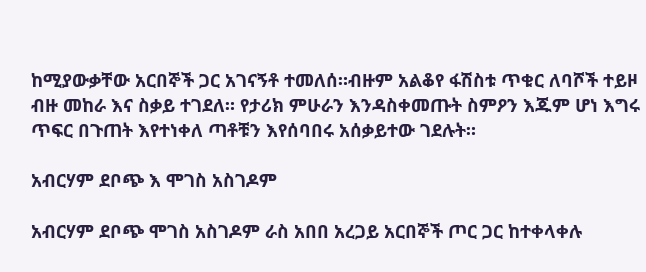ከሚያውቃቸው አርበኞች ጋር አገናኝቶ ተመለሰ።ብዙም አልቆየ ፋሽስቱ ጥቁር ለባሾች ተይዞ ብዙ መከራ እና ስቃይ ተገደለ። የታሪክ ምሁራን እንዳስቀመጡት ስምዖን እጁም ሆነ እግሩ ጥፍር በጉጠት እየተነቀለ ጣቶቹን እየሰባበሩ አሰቃይተው ገደሉት።

አብርሃም ደቦጭ እ ሞገስ አስገዶም

አብርሃም ደቦጭ ሞገስ አስገዶም ራስ አበበ አረጋይ አርበኞች ጦር ጋር ከተቀላቀሉ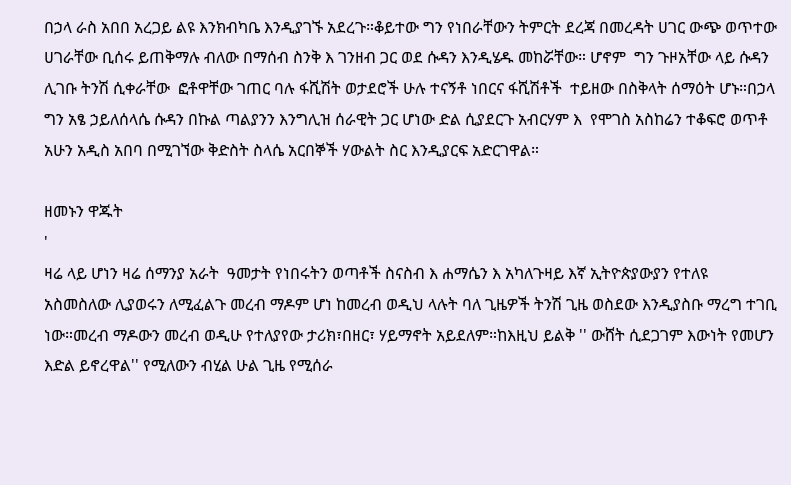በኃላ ራስ አበበ አረጋይ ልዩ እንክብካቤ እንዲያገኙ አደረጉ።ቆይተው ግን የነበራቸውን ትምርት ደረጃ በመረዳት ሀገር ውጭ ወጥተው ሀገራቸው ቢሰሩ ይጠቅማሉ ብለው በማሰብ ስንቅ እ ገንዘብ ጋር ወደ ሱዳን እንዲሄዱ መከሯቸው። ሆኖም  ግን ጉዞአቸው ላይ ሱዳን ሊገቡ ትንሽ ሲቀራቸው  ፎቶዋቸው ገጠር ባሉ ፋሺሽት ወታደሮች ሁሉ ተናኝቶ ነበርና ፋሺሽቶች  ተይዘው በስቅላት ሰማዕት ሆኑ።በኃላ ግን አፄ ኃይለሰላሴ ሱዳን በኩል ጣልያንን እንግሊዝ ሰራዊት ጋር ሆነው ድል ሲያደርጉ አብርሃም እ  የሞገስ አስከሬን ተቆፍሮ ወጥቶ አሁን አዲስ አበባ በሚገኘው ቅድስት ስላሴ አርበኞች ሃውልት ስር እንዲያርፍ አድርገዋል።

ዘመኑን ዋጁት
'
ዛሬ ላይ ሆነን ዛሬ ሰማንያ አራት  ዓመታት የነበሩትን ወጣቶች ስናስብ እ ሐማሴን እ አካለጉዛይ እኛ ኢትዮጵያውያን የተለዩ አስመስለው ሊያወሩን ለሚፈልጉ መረብ ማዶም ሆነ ከመረብ ወዲህ ላሉት ባለ ጊዜዎች ትንሽ ጊዜ ወስደው እንዲያስቡ ማረግ ተገቢ ነው።መረብ ማዶውን መረብ ወዲሁ የተለያየው ታሪክ፣በዘር፣ ሃይማኖት አይደለም።ከእዚህ ይልቅ '' ውሸት ሲደጋገም እውነት የመሆን እድል ይኖረዋል'' የሚለውን ብሂል ሁል ጊዜ የሚሰራ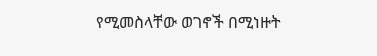የሚመስላቸው ወገኖች በሚነዙት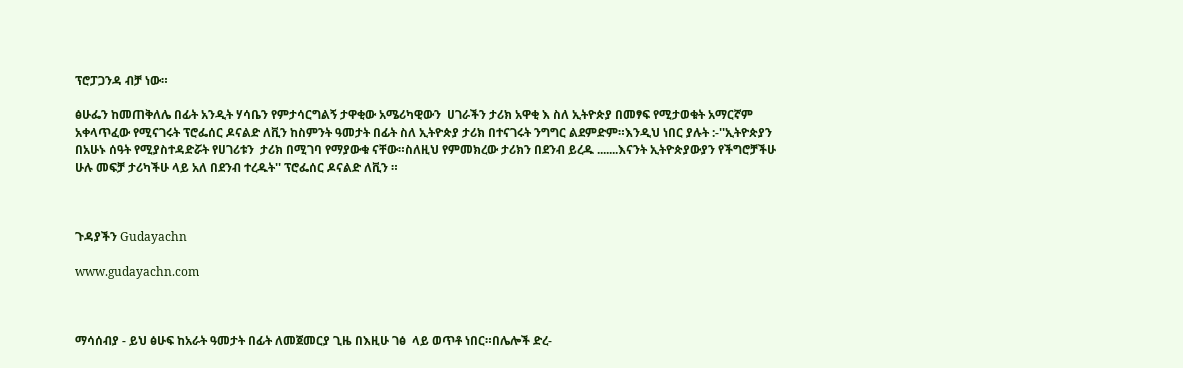ፕሮፓጋንዳ ብቻ ነው።

ፅሁፌን ከመጠቅለሌ በፊት አንዲት ሃሳቤን የምታሳርግልኝ ታዋቂው አሜሪካዊውን  ሀገራችን ታሪክ አዋቂ እ ስለ ኢትዮጵያ በመፃፍ የሚታወቁት አማርኛም አቀላጥፈው የሚናገሩት ፕሮፌሰር ዶናልድ ለቪን ከስምንት ዓመታት በፊት ስለ ኢትዮጵያ ታሪክ በተናገሩት ንግግር ልደምድም።እንዲህ ነበር ያሉት :-''ኢትዮጵያን በአሁኑ ሰዓት የሚያስተዳድሯት የሀገሪቱን  ታሪክ በሚገባ የማያውቁ ናቸው።ስለዚህ የምመክረው ታሪክን በደንብ ይረዱ .......እናንት ኢትዮጵያውያን የችግሮቻችሁ ሁሉ መፍቻ ታሪካችሁ ላይ አለ በደንብ ተረዱት'' ፕሮፌሰር ዶናልድ ለቪን ።



ጉዳያችን Gudayachn

www.gudayachn.com



ማሳሰብያ - ይህ ፅሁፍ ከአራት ዓመታት በፊት ለመጀመርያ ጊዜ በእዚሁ ገፅ  ላይ ወጥቶ ነበር።በሌሎች ድረ-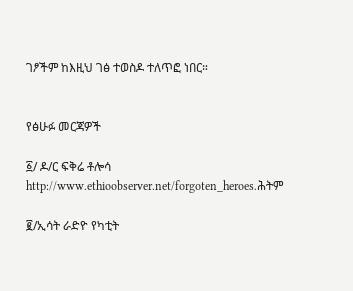ገፆችም ከእዚህ ገፅ ተወስዶ ተለጥፎ ነበር።


የፅሁፉ መርጃዎች

፩/ ዶ/ር ፍቅሬ ቶሎሳ  http://www.ethioobserver.net/forgoten_heroes.ሕትም

፪/ኢሳት ራድዮ የካቲት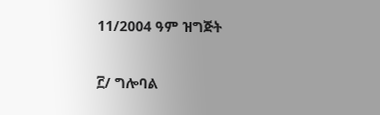11/2004 ዓም ዝግጅት

፫/ ግሎባል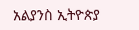አልያንስ ኢትዮጵያ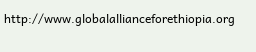http://www.globalallianceforethiopia.org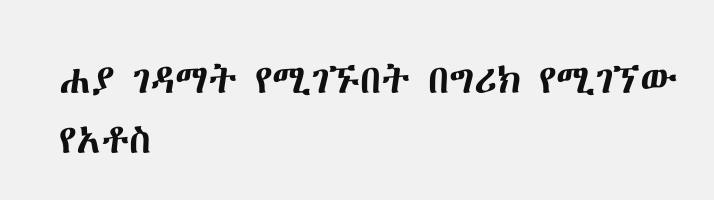ሐያ ገዳማት የሚገኙበት በግሪክ የሚገኘው የአቶስ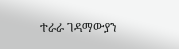ተራራ ገዳማውያን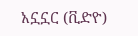አኗኗር (ቪድዮ)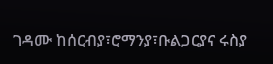ገዳሙ ከሰርብያ፣ሮማንያ፣ቡልጋርያና ሩስያ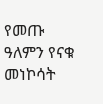የመጡ ዓለምን የናቁ መነኮሳት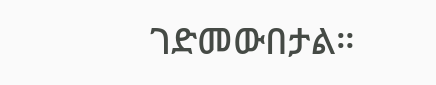ገድመውበታል።